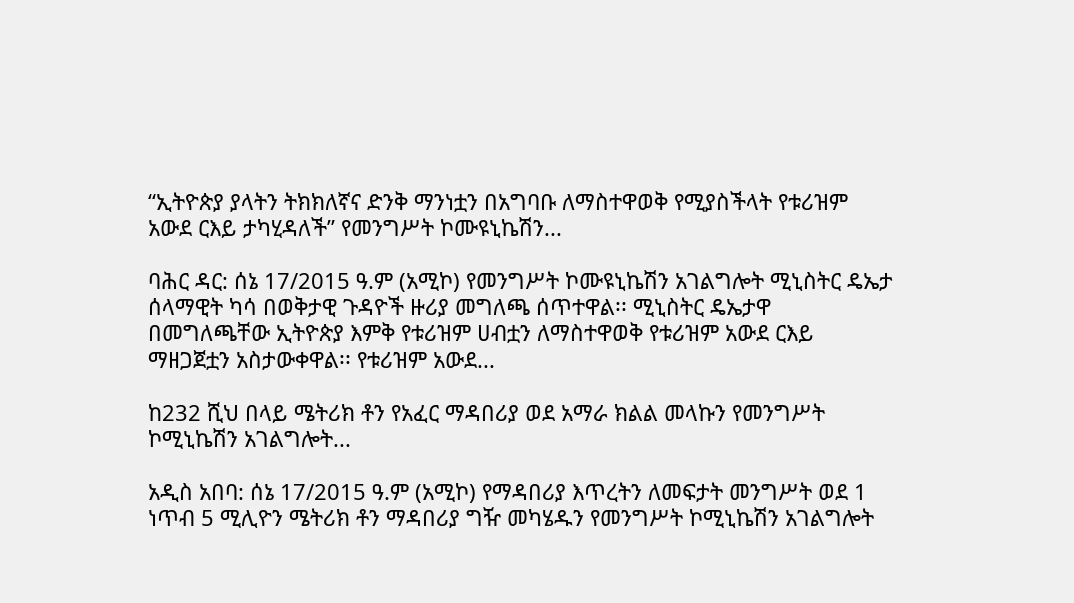“ኢትዮጵያ ያላትን ትክክለኛና ድንቅ ማንነቷን በአግባቡ ለማስተዋወቅ የሚያስችላት የቱሪዝም አውደ ርእይ ታካሂዳለች” የመንግሥት ኮሙዩኒኬሽን...

ባሕር ዳር: ሰኔ 17/2015 ዓ.ም (አሚኮ) የመንግሥት ኮሙዩኒኬሽን አገልግሎት ሚኒስትር ዴኤታ ሰላማዊት ካሳ በወቅታዊ ጉዳዮች ዙሪያ መግለጫ ሰጥተዋል፡፡ ሚኒስትር ዴኤታዋ በመግለጫቸው ኢትዮጵያ እምቅ የቱሪዝም ሀብቷን ለማስተዋወቅ የቱሪዝም አውደ ርእይ ማዘጋጀቷን አስታውቀዋል፡፡ የቱሪዝም አውደ...

ከ232 ሺህ በላይ ሜትሪክ ቶን የአፈር ማዳበሪያ ወደ አማራ ክልል መላኩን የመንግሥት ኮሚኒኬሽን አገልግሎት...

አዲስ አበባ: ሰኔ 17/2015 ዓ.ም (አሚኮ) የማዳበሪያ እጥረትን ለመፍታት መንግሥት ወደ 1 ነጥብ 5 ሚሊዮን ሜትሪክ ቶን ማዳበሪያ ግዥ መካሄዱን የመንግሥት ኮሚኒኬሽን አገልግሎት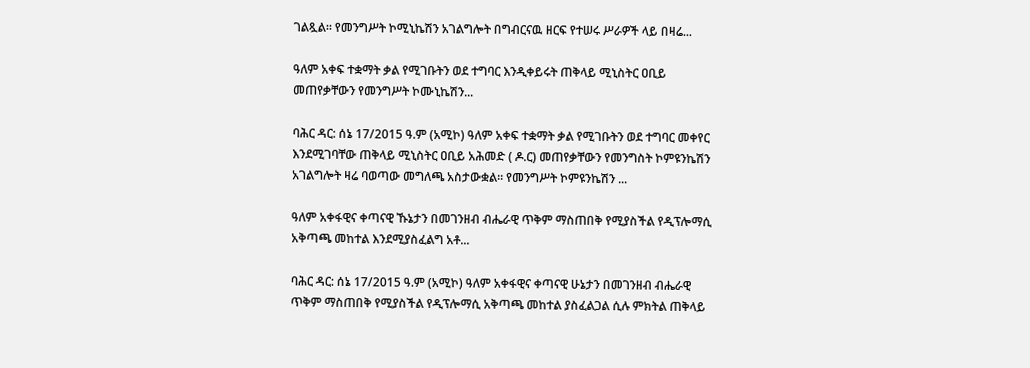ገልጿል። የመንግሥት ኮሚኒኬሽን አገልግሎት በግብርናዉ ዘርፍ የተሠሩ ሥራዎች ላይ በዛሬ...

ዓለም አቀፍ ተቋማት ቃል የሚገቡትን ወደ ተግባር እንዲቀይሩት ጠቅላይ ሚኒስትር ዐቢይ መጠየቃቸውን የመንግሥት ኮሙኒኬሽን...

ባሕር ዳር: ሰኔ 17/2015 ዓ.ም (አሚኮ) ዓለም አቀፍ ተቋማት ቃል የሚገቡትን ወደ ተግባር መቀየር እንደሚገባቸው ጠቅላይ ሚኒስትር ዐቢይ አሕመድ ( ዶ.ር) መጠየቃቸውን የመንግስት ኮምዩንኬሽን አገልግሎት ዛሬ ባወጣው መግለጫ አስታውቋል፡፡ የመንግሥት ኮምዩንኬሽን ...

ዓለም አቀፋዊና ቀጣናዊ ኹኔታን በመገንዘብ ብሔራዊ ጥቅም ማስጠበቅ የሚያስችል የዲፕሎማሲ አቅጣጫ መከተል እንደሚያስፈልግ አቶ...

ባሕር ዳር: ሰኔ 17/2015 ዓ.ም (አሚኮ) ዓለም አቀፋዊና ቀጣናዊ ሁኔታን በመገንዘብ ብሔራዊ ጥቅም ማስጠበቅ የሚያስችል የዲፕሎማሲ አቅጣጫ መከተል ያስፈልጋል ሲሉ ምክትል ጠቅላይ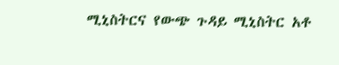ሚኒስትርና የውጭ ጉዳይ ሚኒስትር አቶ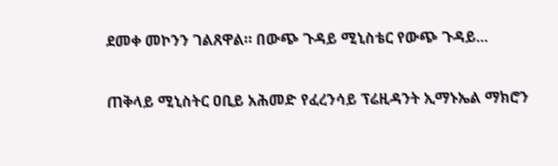ደመቀ መኮንን ገልጸዋል። በውጭ ጉዳይ ሚኒስቴር የውጭ ጉዳይ...

ጠቅላይ ሚኒስትር ዐቢይ አሕመድ የፈረንሳይ ፕሬዚዳንት ኢማኑኤል ማክሮን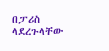በፓሪስ ላደረጉላቸው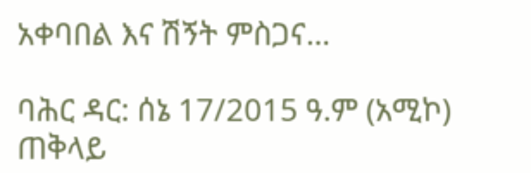አቀባበል እና ሽኝት ምስጋና...

ባሕር ዳር: ሰኔ 17/2015 ዓ.ም (አሚኮ) ጠቅላይ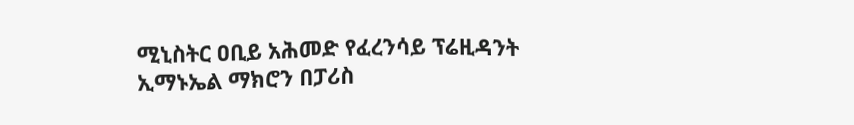ሚኒስትር ዐቢይ አሕመድ የፈረንሳይ ፕሬዚዳንት ኢማኑኤል ማክሮን በፓሪስ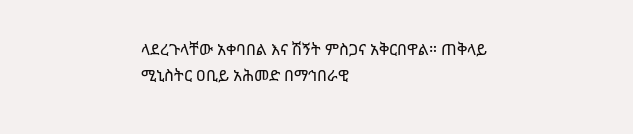ላደረጉላቸው አቀባበል እና ሽኝት ምስጋና አቅርበዋል። ጠቅላይ ሚኒስትር ዐቢይ አሕመድ በማኅበራዊ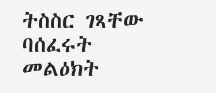ትስስር ገጻቸው ባሰፈሩት መልዕክት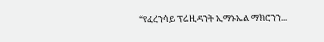“የፈረንሳይ ፕሬዚዳንት ኢማኑኤል ማክሮንን...